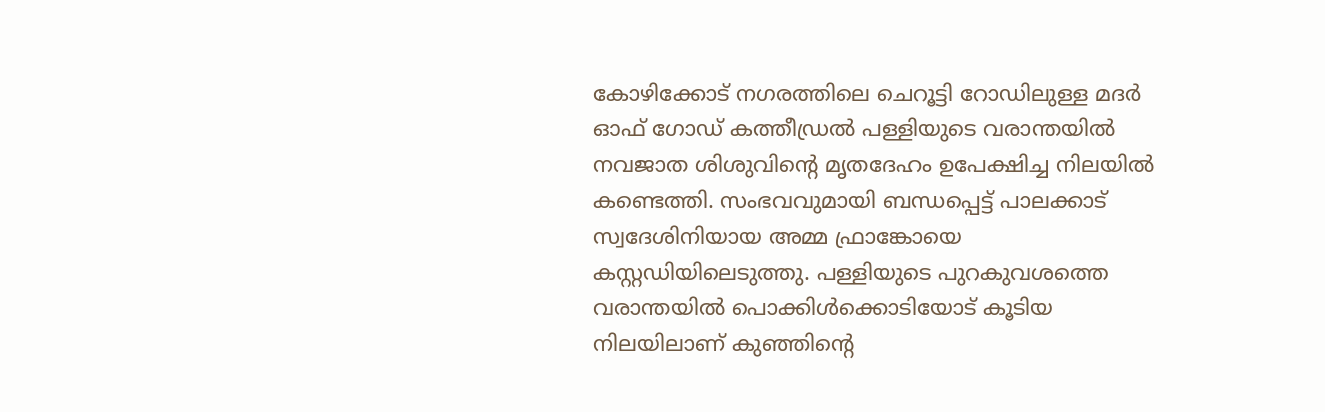കോഴിക്കോട് നഗരത്തിലെ ചെറൂട്ടി റോഡിലുള്ള മദർ ഓഫ് ഗോഡ് കത്തീഡ്രൽ പള്ളിയുടെ വരാന്തയിൽ നവജാത ശിശുവിന്റെ മൃതദേഹം ഉപേക്ഷിച്ച നിലയിൽ കണ്ടെത്തി. സംഭവവുമായി ബന്ധപ്പെട്ട് പാലക്കാട് സ്വദേശിനിയായ അമ്മ ഫ്രാങ്കോയെ കസ്റ്റഡിയിലെടുത്തു. പള്ളിയുടെ പുറകുവശത്തെ വരാന്തയിൽ പൊക്കിൾക്കൊടിയോട് കൂടിയ നിലയിലാണ് കുഞ്ഞിന്റെ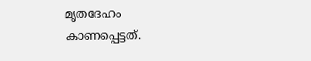മൃതദേഹം കാണപ്പെട്ടത്.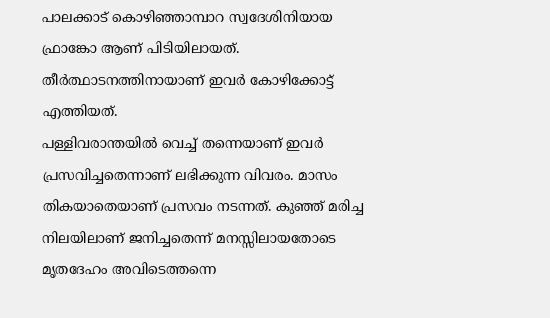പാലക്കാട് കൊഴിഞ്ഞാമ്പാറ സ്വദേശിനിയായ ഫ്രാങ്കോ ആണ് പിടിയിലായത്. തീർത്ഥാടനത്തിനായാണ് ഇവർ കോഴിക്കോട്ട് എത്തിയത്.
പള്ളിവരാന്തയിൽ വെച്ച് തന്നെയാണ് ഇവർ പ്രസവിച്ചതെന്നാണ് ലഭിക്കുന്ന വിവരം. മാസം തികയാതെയാണ് പ്രസവം നടന്നത്. കുഞ്ഞ് മരിച്ച നിലയിലാണ് ജനിച്ചതെന്ന് മനസ്സിലായതോടെ മൃതദേഹം അവിടെത്തന്നെ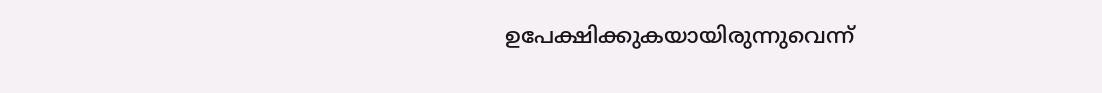ഉപേക്ഷിക്കുകയായിരുന്നുവെന്ന്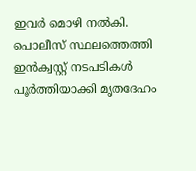ഇവർ മൊഴി നൽകി. പൊലീസ് സ്ഥലത്തെത്തി ഇൻക്വസ്റ്റ് നടപടികൾ പൂർത്തിയാക്കി മൃതദേഹം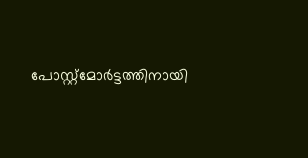പോസ്റ്റ്മോർട്ടത്തിനായി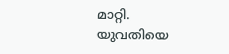മാറ്റി. യുവതിയെ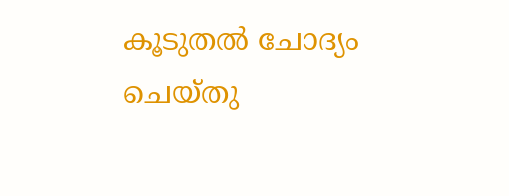കൂടുതൽ ചോദ്യം ചെയ്തു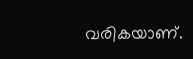വരികയാണ്.